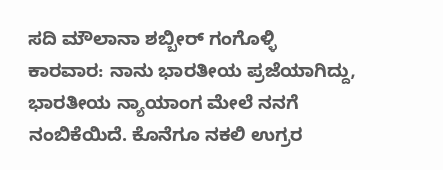ಸದಿ ಮೌಲಾನಾ ಶಬ್ಬೀರ್ ಗಂಗೊಳ್ಳಿ
ಕಾರವಾರ: ನಾನು ಭಾರತೀಯ ಪ್ರಜೆಯಾಗಿದ್ದು, ಭಾರತೀಯ ನ್ಯಾಯಾಂಗ ಮೇಲೆ ನನಗೆ ನಂಬಿಕೆಯಿದೆ. ಕೊನೆಗೂ ನಕಲಿ ಉಗ್ರರ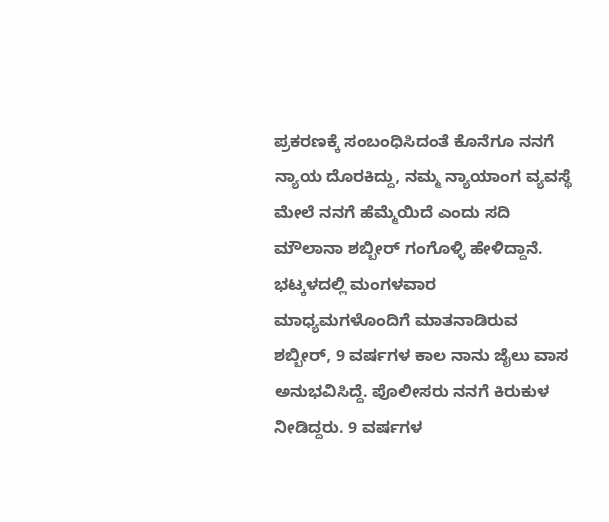ಪ್ರಕರಣಕ್ಕೆ ಸಂಬಂಧಿಸಿದಂತೆ ಕೊನೆಗೂ ನನಗೆ ನ್ಯಾಯ ದೊರಕಿದ್ದು, ನಮ್ಮ ನ್ಯಾಯಾಂಗ ವ್ಯವಸ್ಥೆ ಮೇಲೆ ನನಗೆ ಹೆಮ್ಮೆಯಿದೆ ಎಂದು ಸದಿ ಮೌಲಾನಾ ಶಬ್ಬೀರ್ ಗಂಗೊಳ್ಳಿ ಹೇಳಿದ್ದಾನೆ.
ಭಟ್ಕಳದಲ್ಲಿ ಮಂಗಳವಾರ ಮಾಧ್ಯಮಗಳೊಂದಿಗೆ ಮಾತನಾಡಿರುವ ಶಬ್ಬೀರ್, 9 ವರ್ಷಗಳ ಕಾಲ ನಾನು ಜೈಲು ವಾಸ ಅನುಭವಿಸಿದ್ದೆ. ಪೊಲೀಸರು ನನಗೆ ಕಿರುಕುಳ ನೀಡಿದ್ದರು. 9 ವರ್ಷಗಳ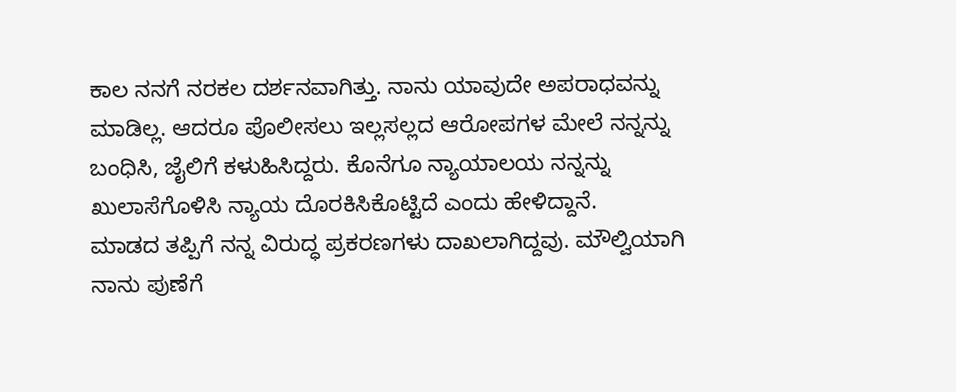ಕಾಲ ನನಗೆ ನರಕಲ ದರ್ಶನವಾಗಿತ್ತು. ನಾನು ಯಾವುದೇ ಅಪರಾಧವನ್ನು ಮಾಡಿಲ್ಲ. ಆದರೂ ಪೊಲೀಸಲು ಇಲ್ಲಸಲ್ಲದ ಆರೋಪಗಳ ಮೇಲೆ ನನ್ನನ್ನು ಬಂಧಿಸಿ, ಜೈಲಿಗೆ ಕಳುಹಿಸಿದ್ದರು. ಕೊನೆಗೂ ನ್ಯಾಯಾಲಯ ನನ್ನನ್ನು ಖುಲಾಸೆಗೊಳಿಸಿ ನ್ಯಾಯ ದೊರಕಿಸಿಕೊಟ್ಟಿದೆ ಎಂದು ಹೇಳಿದ್ದಾನೆ.
ಮಾಡದ ತಪ್ಪಿಗೆ ನನ್ನ ವಿರುದ್ಧ ಪ್ರಕರಣಗಳು ದಾಖಲಾಗಿದ್ದವು. ಮೌಲ್ವಿಯಾಗಿ ನಾನು ಪುಣೆಗೆ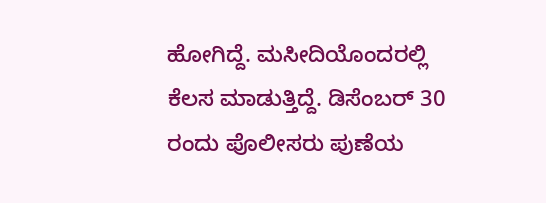ಹೋಗಿದ್ದೆ. ಮಸೀದಿಯೊಂದರಲ್ಲಿ ಕೆಲಸ ಮಾಡುತ್ತಿದ್ದೆ. ಡಿಸೆಂಬರ್ 30 ರಂದು ಪೊಲೀಸರು ಪುಣೆಯ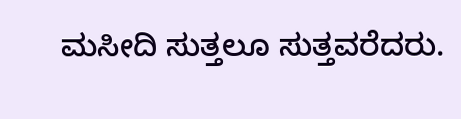ಮಸೀದಿ ಸುತ್ತಲೂ ಸುತ್ತವರೆದರು.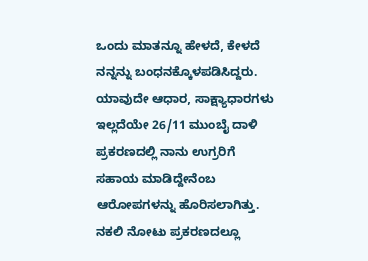ಒಂದು ಮಾತನ್ನೂ ಹೇಳದೆ, ಕೇಳದೆ ನನ್ನನ್ನು ಬಂಧನಕ್ಕೊಳಪಡಿಸಿದ್ದರು. ಯಾವುದೇ ಆಧಾರ, ಸಾಕ್ಷ್ಯಾಧಾರಗಳು ಇಲ್ಲದೆಯೇ 26/11 ಮುಂಬೈ ದಾಳಿ ಪ್ರಕರಣದಲ್ಲಿ ನಾನು ಉಗ್ರರಿಗೆ ಸಹಾಯ ಮಾಡಿದ್ದೇನೆಂಬ ಆರೋಪಗಳನ್ನು ಹೊರಿಸಲಾಗಿತ್ತು.
ನಕಲಿ ನೋಟು ಪ್ರಕರಣದಲ್ಲೂ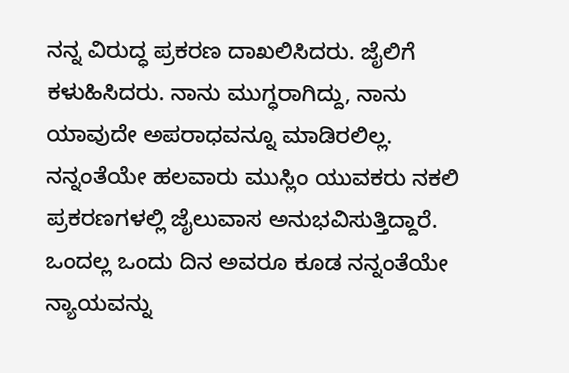ನನ್ನ ವಿರುದ್ಧ ಪ್ರಕರಣ ದಾಖಲಿಸಿದರು. ಜೈಲಿಗೆ ಕಳುಹಿಸಿದರು. ನಾನು ಮುಗ್ಧರಾಗಿದ್ದು, ನಾನು ಯಾವುದೇ ಅಪರಾಧವನ್ನೂ ಮಾಡಿರಲಿಲ್ಲ. ನನ್ನಂತೆಯೇ ಹಲವಾರು ಮುಸ್ಲಿಂ ಯುವಕರು ನಕಲಿ ಪ್ರಕರಣಗಳಲ್ಲಿ ಜೈಲುವಾಸ ಅನುಭವಿಸುತ್ತಿದ್ದಾರೆ. ಒಂದಲ್ಲ ಒಂದು ದಿನ ಅವರೂ ಕೂಡ ನನ್ನಂತೆಯೇ ನ್ಯಾಯವನ್ನು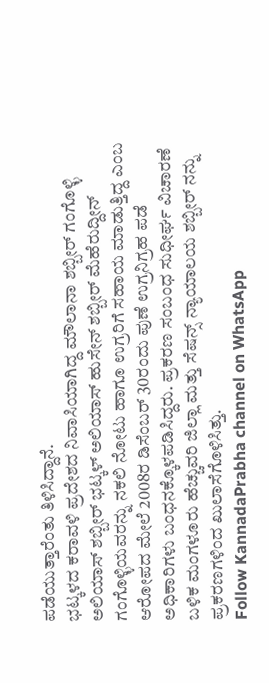ಪಡೆಯುತ್ತಾರೆಂತು ತಿಳಿಸಿದ್ದಾನೆ.
ಭಟ್ಕಳದ ಕರಾವಳಿ ಪ್ರದೇಶದ ನಿವಾಸಿಯಾಗಿದ್ದ ಮೌಲಾನಾ ಶಬ್ಬೀರ್ ಗಂಗೊಳ್ಳಿ ಅಲಿಯಾಸ್ ಶಬ್ಬೀರ್ ಭಟ್ಕಳ್ ಅಲಿಯಾಸ್ ಹುಸೇನ್ ಶಬ್ಬೀರ್ ಮೆಹೆರುದ್ದೀನ್ ಗಂಗೊಳ್ಳಿಯವರನ್ನು ನಕಲಿ ನೋಟು ಹಾಗೂ ಉಗ್ರರಿಗೆ ಸಹಾಯ ಮಾಡುತ್ತಿದ್ದ ಎಂಬ ಆರೋಪದ ಮೇಲೆ 2008ರ ಡಿಸೆಂಬರ್ 30ರಂದು ಪುಣೆ ಉಗ್ರನಿಗ್ರಹ ಪಡೆ ಅಧಿಕಾರಿಗಳು ಬಂಧನಕ್ಕೊಳಪಡಿಸಿದ್ದರು. ಪ್ರಕರಣ ಸಂಬಂಧ ಸುಧೀರ್ಘ ವಿಚಾರಣೆ ಬಳಿಕ ಮಂಗಳೂರು ಹೆಚ್ಚುವರಿ ಜಿಲ್ಲಾ ಮತ್ತು ಸೆಷನ್ಸ್ ನ್ಯಾಯಾಲಯ ಶಬ್ಬೀರ್ ನನ್ನು ಪ್ರಕರಣಗಳಿಂದ ಖುಲಾಸೆಗೊಳಿಸಿತ್ತು.
Follow KannadaPrabha channel on WhatsApp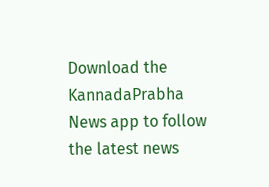Download the KannadaPrabha News app to follow the latest news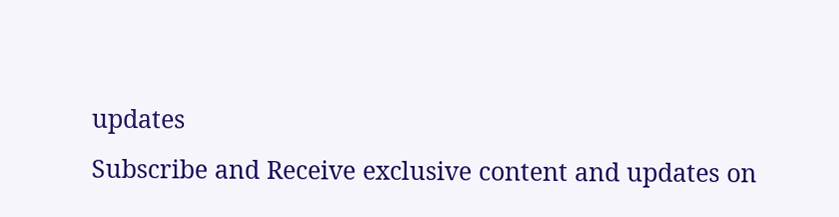updates
Subscribe and Receive exclusive content and updates on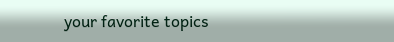your favorite topics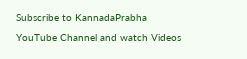Subscribe to KannadaPrabha YouTube Channel and watch Videos